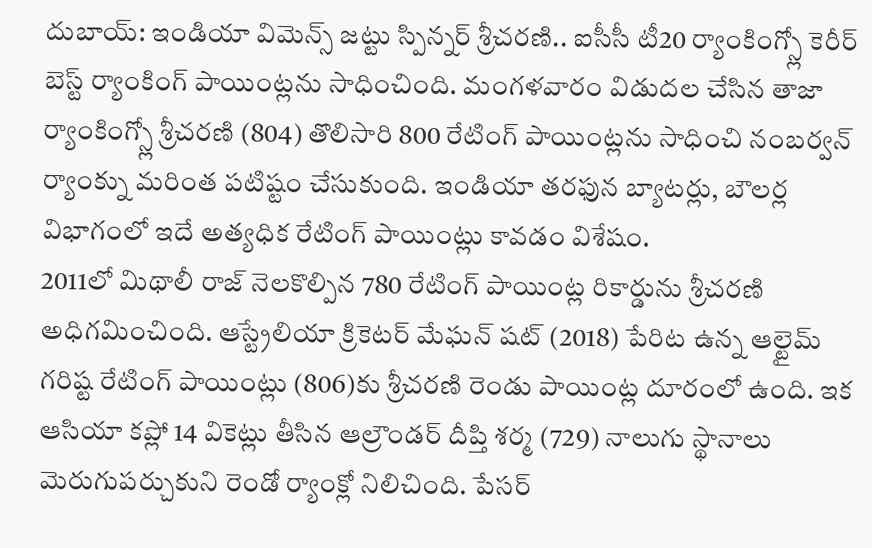దుబాయ్: ఇండియా విమెన్స్ జట్టు స్పిన్నర్ శ్రీచరణి.. ఐసీసీ టీ20 ర్యాంకింగ్స్లో కెరీర్ బెస్ట్ ర్యాంకింగ్ పాయింట్లను సాధించింది. మంగళవారం విడుదల చేసిన తాజా ర్యాంకింగ్స్లో శ్రీచరణి (804) తొలిసారి 800 రేటింగ్ పాయింట్లను సాధించి నంబర్వన్ ర్యాంక్ను మరింత పటిష్టం చేసుకుంది. ఇండియా తరఫున బ్యాటర్లు, బౌలర్ల విభాగంలో ఇదే అత్యధిక రేటింగ్ పాయింట్లు కావడం విశేషం.
2011లో మిథాలీ రాజ్ నెలకొల్పిన 780 రేటింగ్ పాయింట్ల రికార్డును శ్రీచరణి అధిగమించింది. ఆస్ట్రేలియా క్రికెటర్ మేఘన్ షట్ (2018) పేరిట ఉన్న ఆల్టైమ్ గరిష్ట రేటింగ్ పాయింట్లు (806)కు శ్రీచరణి రెండు పాయింట్ల దూరంలో ఉంది. ఇక ఆసియా కప్లో 14 వికెట్లు తీసిన ఆల్రౌండర్ దీప్తి శర్మ (729) నాలుగు స్థానాలు మెరుగుపర్చుకుని రెండో ర్యాంక్లో నిలిచింది. పేసర్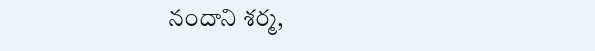నందాని శర్మ,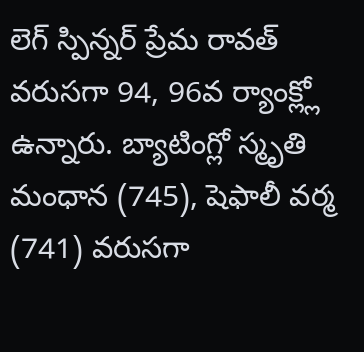లెగ్ స్పిన్నర్ ప్రేమ రావత్ వరుసగా 94, 96వ ర్యాంక్ల్లో ఉన్నారు. బ్యాటింగ్లో స్మృతి మంధాన (745), షెఫాలీ వర్మ (741) వరుసగా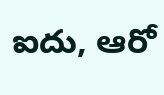ఐదు, ఆరో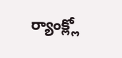ర్యాంక్ల్లో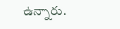ఉన్నారు.